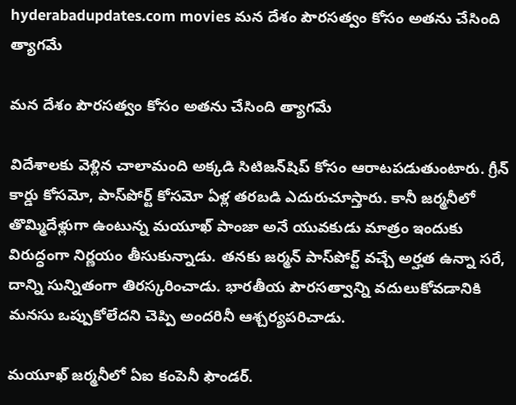hyderabadupdates.com movies మన దేశం పౌరసత్వం కోసం అతను చేసింది త్యాగమే

మన దేశం పౌరసత్వం కోసం అతను చేసింది త్యాగమే

విదేశాలకు వెళ్లిన చాలామంది అక్కడి సిటిజన్‌షిప్ కోసం ఆరాటపడుతుంటారు. గ్రీన్ కార్డు కోసమో, పాస్‌పోర్ట్ కోసమో ఏళ్ల తరబడి ఎదురుచూస్తారు. కానీ జర్మనీలో తొమ్మిదేళ్లుగా ఉంటున్న మయూఖ్ పాంజా అనే యువకుడు మాత్రం ఇందుకు విరుద్ధంగా నిర్ణయం తీసుకున్నాడు. తనకు జర్మన్ పాస్‌పోర్ట్ వచ్చే అర్హత ఉన్నా సరే, దాన్ని సున్నితంగా తిరస్కరించాడు. భారతీయ పౌరసత్వాన్ని వదులుకోవడానికి మనసు ఒప్పుకోలేదని చెప్పి అందరినీ ఆశ్చర్యపరిచాడు.

మయూఖ్ జర్మనీలో ఏఐ కంపెనీ ఫౌండర్.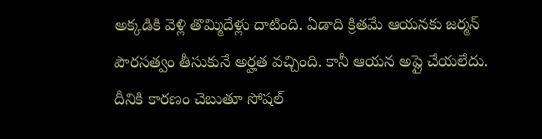అక్కడికి వెళ్లి తొమ్మిదేళ్లు దాటింది. ఏడాది క్రితమే ఆయనకు జర్మన్ పౌరసత్వం తీసుకునే అర్హత వచ్చింది. కానీ ఆయన అప్లై చేయలేదు. దీనికి కారణం చెబుతూ సోషల్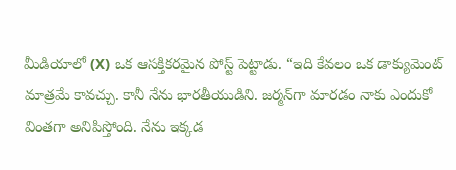మీడియాలో (X) ఒక ఆసక్తికరమైన పోస్ట్ పెట్టాడు. “ఇది కేవలం ఒక డాక్యుమెంట్ మాత్రమే కావచ్చు. కానీ నేను భారతీయుడిని. జర్మన్‌గా మారడం నాకు ఎందుకో వింతగా అనిపిస్తోంది. నేను ఇక్కడ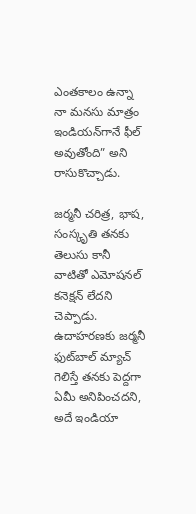ఎంతకాలం ఉన్నా నా మనసు మాత్రం ఇండియన్‌గానే ఫీల్ అవుతోంది” అని రాసుకొచ్చాడు.

జర్మనీ చరిత్ర, భాష, సంస్కృతి తనకు తెలుసు కానీ వాటితో ఎమోషనల్ కనెక్షన్ లేదని చెప్పాడు. ఉదాహరణకు జర్మనీ ఫుట్‌బాల్ మ్యాచ్ గెలిస్తే తనకు పెద్దగా ఏమీ అనిపించదని, అదే ఇండియా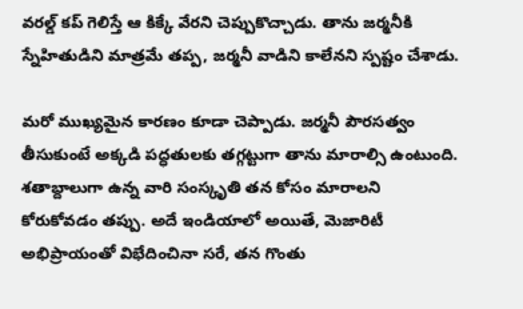వరల్డ్ కప్ గెలిస్తే ఆ కిక్కే వేరని చెప్పుకొచ్చాడు. తాను జర్మనీకి స్నేహితుడిని మాత్రమే తప్ప, జర్మనీ వాడిని కాలేనని స్పష్టం చేశాడు.

మరో ముఖ్యమైన కారణం కూడా చెప్పాడు. జర్మనీ పౌరసత్వం తీసుకుంటే అక్కడి పద్ధతులకు తగ్గట్టుగా తాను మారాల్సి ఉంటుంది. శతాబ్దాలుగా ఉన్న వారి సంస్కృతి తన కోసం మారాలని కోరుకోవడం తప్పు. అదే ఇండియాలో అయితే, మెజారిటీ అభిప్రాయంతో విభేదించినా సరే, తన గొంతు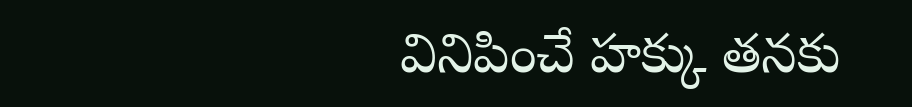వినిపించే హక్కు తనకు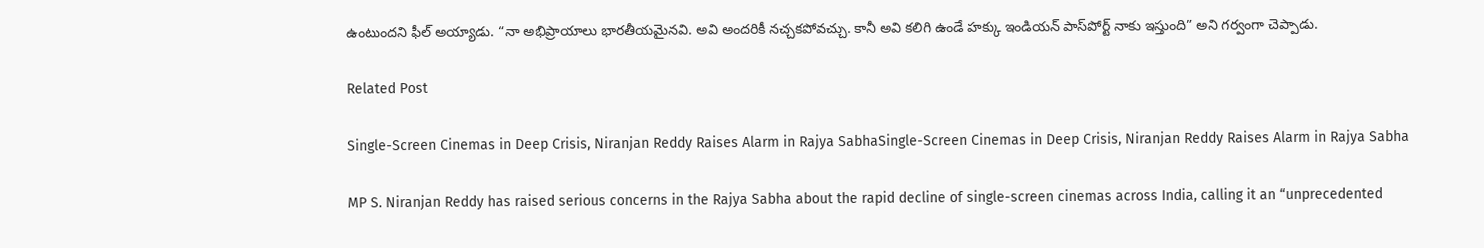ఉంటుందని ఫీల్ అయ్యాడు. “నా అభిప్రాయాలు భారతీయమైనవి. అవి అందరికీ నచ్చకపోవచ్చు. కానీ అవి కలిగి ఉండే హక్కు ఇండియన్ పాస్‌పోర్ట్ నాకు ఇస్తుంది” అని గర్వంగా చెప్పాడు.

Related Post

Single-Screen Cinemas in Deep Crisis, Niranjan Reddy Raises Alarm in Rajya SabhaSingle-Screen Cinemas in Deep Crisis, Niranjan Reddy Raises Alarm in Rajya Sabha

MP S. Niranjan Reddy has raised serious concerns in the Rajya Sabha about the rapid decline of single-screen cinemas across India, calling it an “unprecedented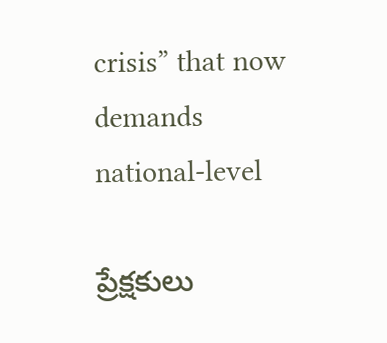crisis” that now demands national-level

ప్రేక్షకులు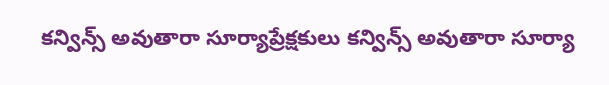కన్విన్స్ అవుతారా సూర్యాప్రేక్షకులు కన్విన్స్ అవుతారా సూర్యా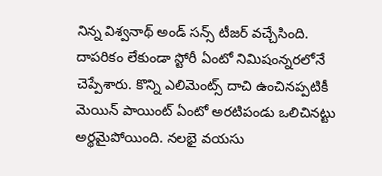నిన్న విశ్వనాథ్ అండ్ సన్స్ టీజర్ వచ్చేసింది. దాపరికం లేకుండా స్టోరీ ఏంటో నిమిషంన్నరలోనే చెప్పేశారు. కొన్ని ఎలిమెంట్స్ దాచి ఉంచినప్పటికీ మెయిన్ పాయింట్ ఏంటో అరటిపండు ఒలిచినట్టు అర్థమైపోయింది. నలభై వయసు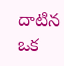దాటిన ఒక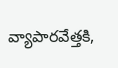వ్యాపారవేత్తకి,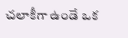చలాకీగా ఉండే ఒక